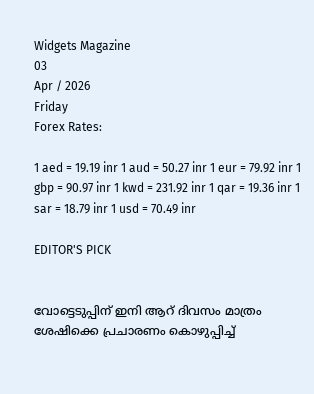Widgets Magazine
03
Apr / 2026
Friday
Forex Rates:

1 aed = 19.19 inr 1 aud = 50.27 inr 1 eur = 79.92 inr 1 gbp = 90.97 inr 1 kwd = 231.92 inr 1 qar = 19.36 inr 1 sar = 18.79 inr 1 usd = 70.49 inr

EDITOR'S PICK


വോട്ടെടുപ്പിന് ഇ‌നി ആറ് ദിവസം മാത്രം ശേഷിക്കെ പ്രചാരണം കൊഴുപ്പിച്ച്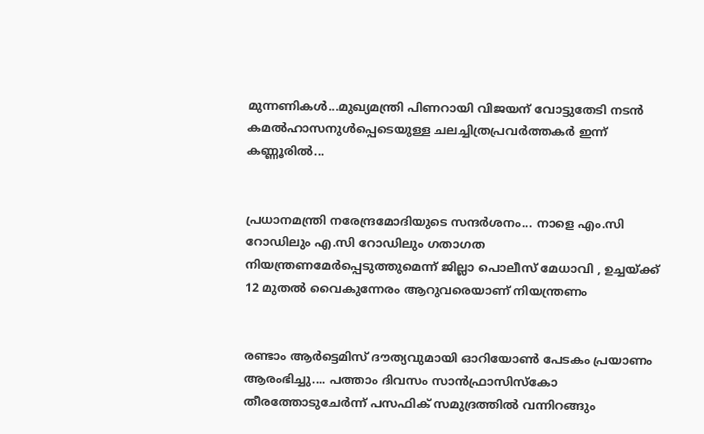മുന്നണികള്‍...മുഖ്യമന്ത്രി പിണറായി വിജയന് വോട്ടുതേടി നടന്‍ കമല്‍ഹാസനുള്‍പ്പെടെയുള്ള ചലച്ചിത്രപ്രവർത്തകർ ഇന്ന് കണ്ണൂരില്‍...


പ്രധാനമന്ത്രി നരേന്ദ്രമോദിയുടെ സന്ദർശനം... നാളെ എം.സി റോഡിലും എ.സി റോഡിലും ഗതാഗത നിയന്ത്രണമേർപ്പെടുത്തുമെന്ന് ജില്ലാ പൊലീസ് മേധാവി , ഉച്ചയ്ക്ക് 12 മുതൽ വൈകുന്നേരം ആറുവരെയാണ് നിയന്ത്രണം


രണ്ടാം ആർട്ടെമിസ് ദൗത്യവുമായി ഓറിയോൺ പേടകം പ്രയാണം ആരംഭിച്ചു.... പത്താം ദിവസം സാൻഫ്രാസിസ്കോ തീരത്തോടുചേർന്ന് പസഫിക് സമുദ്രത്തിൽ വന്നിറങ്ങും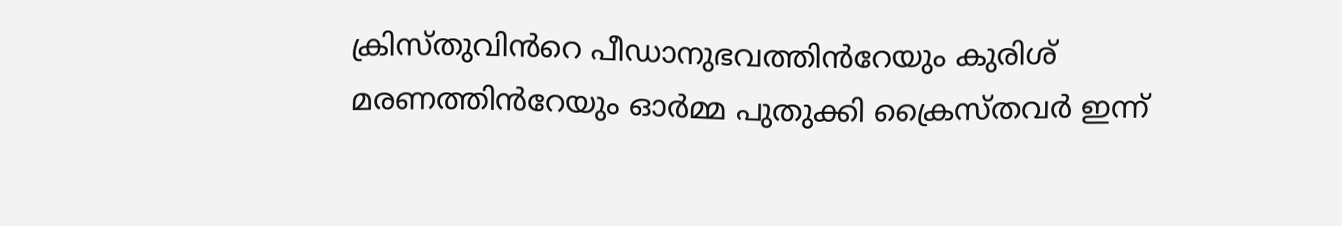ക്രിസ്തുവിൻറെ പീഡാനുഭവത്തിൻറേയും കുരിശ് മരണത്തിൻറേയും ഓർമ്മ പുതുക്കി ക്രൈസ്തവർ ഇന്ന്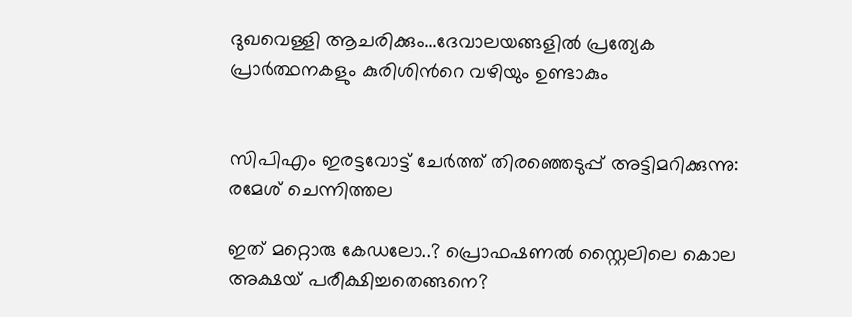ദുഖവെള്ളി ആചരിക്കും...ദേവാലയങ്ങളിൽ പ്രത്യേക പ്രാർത്ഥനകളും കുരിശിൻറെ വഴിയും ഉണ്ടാകും


സിപിഎം ഇരട്ടവോട്ട് ചേര്‍ത്ത് തിരഞ്ഞെടുപ്പ് അട്ടിമറിക്കുന്നു: രമേശ് ചെന്നിത്തല

ഇത് മറ്റൊരു കേഡലോ..? പ്രൊഫഷണൽ സ്റ്റൈലിലെ കൊല അക്ഷയ് പരീക്ഷിച്ചതെങ്ങനെ?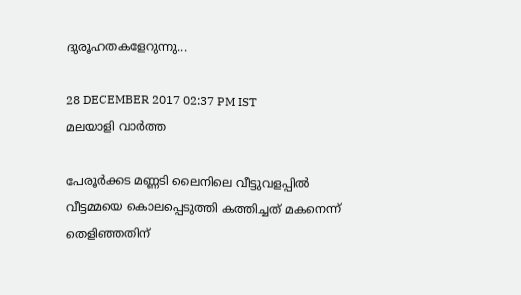ദുരൂഹതകളേറുന്നു...

28 DECEMBER 2017 02:37 PM IST
മലയാളി വാര്‍ത്ത

പേരൂര്‍ക്കട മണ്ണടി ലൈനിലെ വീട്ടുവളപ്പില്‍ വീട്ടമ്മയെ കൊലപ്പെടുത്തി കത്തിച്ചത് മകനെന്ന് തെളിഞ്ഞതിന്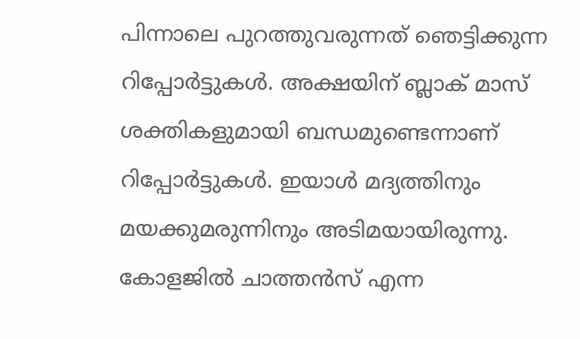പിന്നാലെ പുറത്തുവരുന്നത് ഞെട്ടിക്കുന്ന റിപ്പോർട്ടുകൾ. അക്ഷയിന് ബ്ലാക് മാസ് ശക്തികളുമായി ബന്ധമുണ്ടെന്നാണ്‌ റിപ്പോർട്ടുകൾ. ഇയാള്‍ മദ്യത്തിനും മയക്കുമരുന്നിനും അടിമയായിരുന്നു. കോളജില്‍ ചാത്തന്‍സ് എന്ന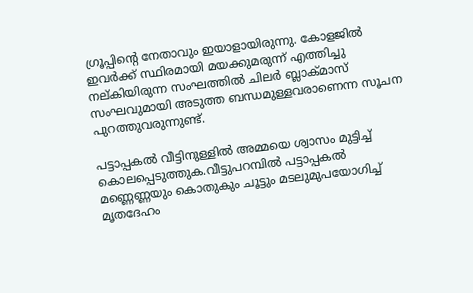ഗ്രൂപ്പിന്റെ നേതാവും ഇയാളായിരുന്നു. കോളജില്‍ ഇവര്‍ക്ക് സ്ഥിരമായി മയക്കുമരുന്ന് എത്തിച്ചു നല്കിയിരുന്ന സംഘത്തില്‍ ചിലര്‍ ബ്ലാക്മാസ് സംഘവുമായി അടുത്ത ബന്ധമുള്ളവരാണെന്ന സൂചന പുറത്തുവരുന്നുണ്ട്.

പട്ടാപ്പകൽ വീട്ടിനുള്ളിൽ അമ്മയെ ശ്വാസം മുട്ടിച്ച് കൊലപ്പെടുത്തുക.വീട്ടുപറമ്പിൽ പട്ടാപ്പകൽ മണ്ണെണ്ണയും കൊതുകും ചൂട്ടും മടലുമുപയോഗിച്ച് മൃതദേഹം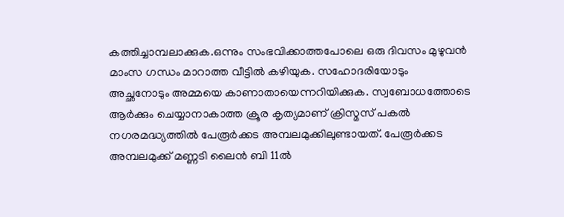കത്തിച്ചാമ്പലാക്കുക.ഒന്നും സംഭവിക്കാത്തപോലെ ഒരു ദിവസം മുഴുവൻ മാംസ ഗന്ധം മാറാത്ത വീട്ടിൽ കഴിയുക. സഹോദരിയോടും അച്ഛനോടും അമ്മയെ കാണാതായെന്നറിയിക്കുക. സ്വബോധത്തോടെ ആർക്കും ചെയ്യാനാകാത്ത ക്രൂര കൃത്യമാണ് ക്രിസ്മസ് പകൽ നഗരമദ്ധ്യത്തിൽ പേരൂർക്കട അമ്പലമുക്കിലുണ്ടായത്. പേരൂർക്കട അമ്പലമുക്ക് മണ്ണടി ലൈൻ ബി 11ൽ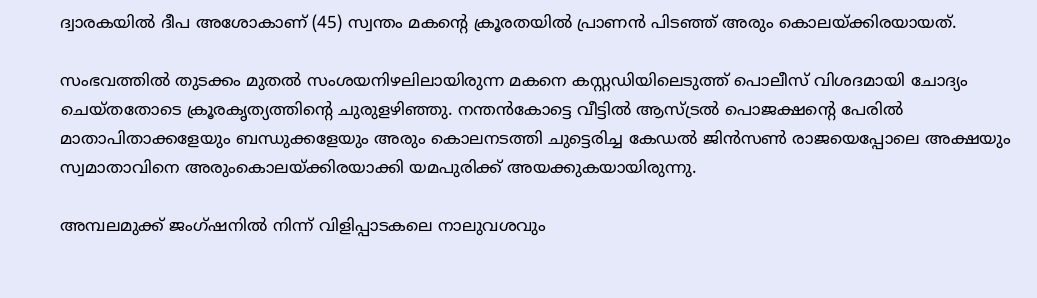ദ്വാരകയിൽ ദീപ അശോകാണ് (45) സ്വന്തം മകന്റെ ക്രൂരതയിൽ പ്രാണൻ പിടഞ്ഞ് അരും കൊലയ്ക്കിരയായത്.

സംഭവത്തിൽ തുടക്കം മുതൽ സംശയനിഴലിലായിരുന്ന മകനെ കസ്റ്റഡിയിലെടുത്ത് പൊലീസ് വിശദമായി ചോദ്യം ചെയ്തതോടെ ക്രൂരകൃത്യത്തിന്റെ ചുരുളഴിഞ്ഞു. നന്തൻകോട്ടെ വീട്ടിൽ ആസ്ട്രൽ പൊജക്ഷന്റെ പേരിൽ മാതാപിതാക്കളേയും ബന്ധുക്കളേയും അരും കൊലനടത്തി ചുട്ടെരിച്ച കേഡൽ ജിൻസൺ രാജയെപ്പോലെ അക്ഷയും സ്വമാതാവിനെ അരുംകൊലയ്ക്കിരയാക്കി യമപുരിക്ക് അയക്കുകയായിരുന്നു.

അമ്പലമുക്ക് ജംഗ്ഷനിൽ നിന്ന് വിളിപ്പാടകലെ നാലുവശവും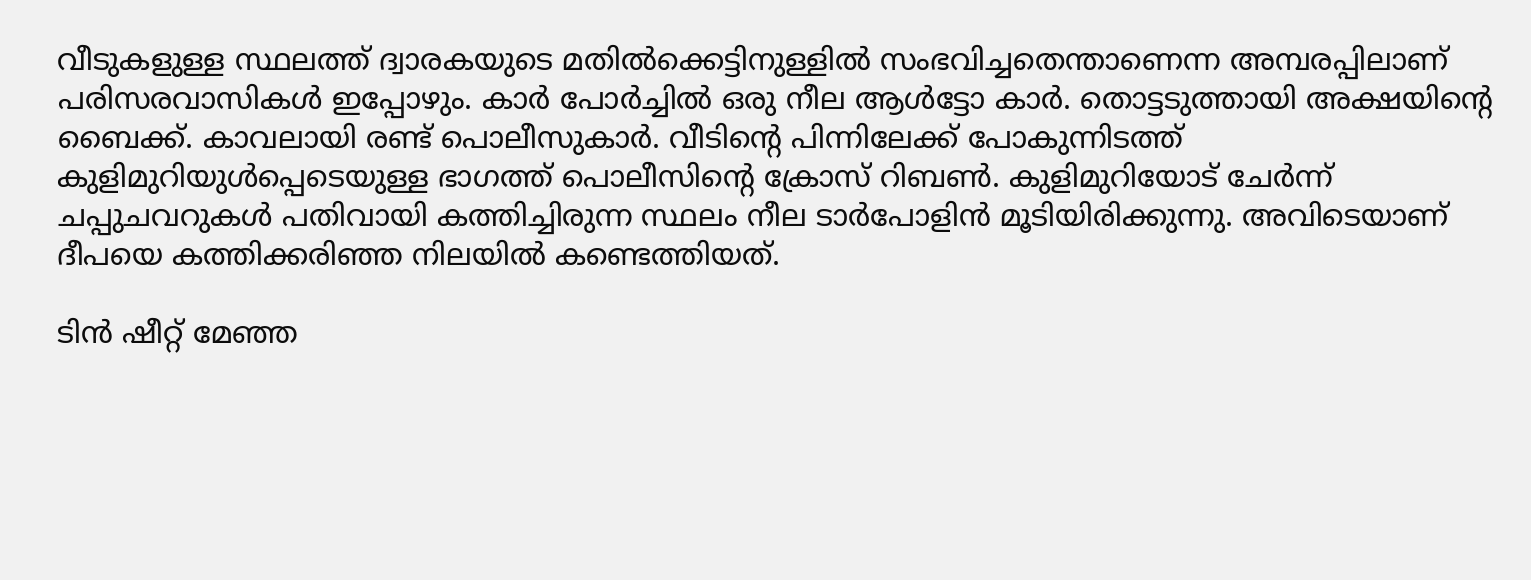വീടുകളുള്ള സ്ഥലത്ത് ദ്വാരകയുടെ മതിൽക്കെട്ടിനുള്ളിൽ സംഭവിച്ചതെന്താണെന്ന അമ്പരപ്പിലാണ് പരിസരവാസികൾ ഇപ്പോഴും. കാർ പോർച്ചിൽ ഒരു നീല ആൾട്ടോ കാർ. തൊട്ടടുത്തായി അക്ഷയിന്റെ ബൈക്ക്. കാവലായി രണ്ട് പൊലീസുകാർ. വീടിന്റെ പിന്നിലേക്ക് പോകുന്നിടത്ത് കുളിമുറിയുൾപ്പെടെയുള്ള ഭാഗത്ത് പൊലീസിന്റെ ക്രോസ് റിബൺ. കുളിമുറിയോട് ചേർന്ന് ചപ്പുചവറുകൾ പതിവായി കത്തിച്ചിരുന്ന സ്ഥലം നീല ടാർപോളിൻ മൂടിയിരിക്കുന്നു. അവിടെയാണ് ദീപയെ കത്തിക്കരിഞ്ഞ നിലയിൽ കണ്ടെത്തിയത്.

ടിൻ ഷീറ്റ് മേഞ്ഞ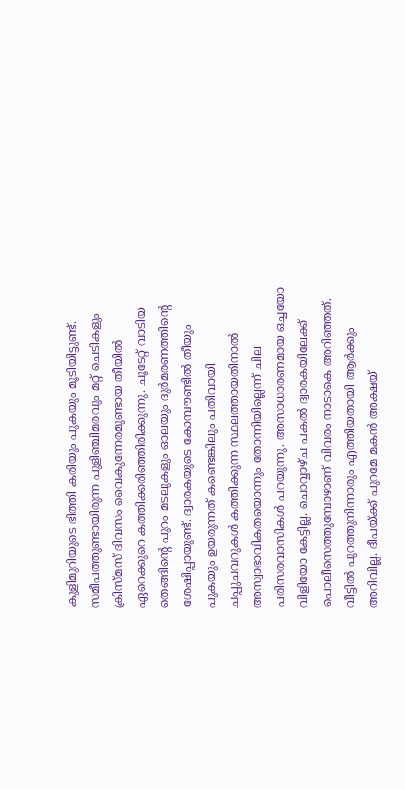കുളിമുറിയുടെ ഭിത്തി കരിയും പുകയും മൂടിയിട്ടുണ്ട്. സമീപത്തുണ്ടായിരുന്ന പുളിഞ്ചിമരവും മറ്റ് ചെടികളും ക്രിസ്മസ് ദിവസം വൈകുന്നേരമുണ്ടായ തീയിൽ ഏറെക്കുറെ കത്തിക്കരിഞ്ഞിരിക്കുന്നു. ചൂടേറ്റ് വാടിയ തെങ്ങിന്റെ പുറം മടലുകളും ഓലയും ദുർമരണത്തിന്റെ ശേഷിപ്പായുണ്ട്. ദ്വാരകയുടെ കോമ്പൗണ്ടിൽ തീയും പുകയും ഉയരുന്നത് കണ്ടെങ്കിലും പതിവായി ചപ്പുചവറുകൾ കത്തിക്കുന്ന സ്ഥലത്തായതിനാൽ അസ്വാഭാവികതയൊന്നും തോന്നിയില്ലെന്ന് ചില പരിസരവാസികൾ പറയുന്നു. അസാധാരണമായ ഒച്ചയോ വിളിയോ കേട്ടില്ല. ചൊവ്വാഴ്ച പകൽ ദ്വാരകയിലേക്ക് പൊലീസെത്തുമ്പോഴാണ് വിവരം നാടാകെ അറിഞ്ഞത്. വീട്ടിൽ പുറത്തുനിന്നാരും എത്തിയതായി ആർക്കും അറിവില്ല. ദീപയ്ക്ക് പുറമേ മകൻ അക്ഷയ്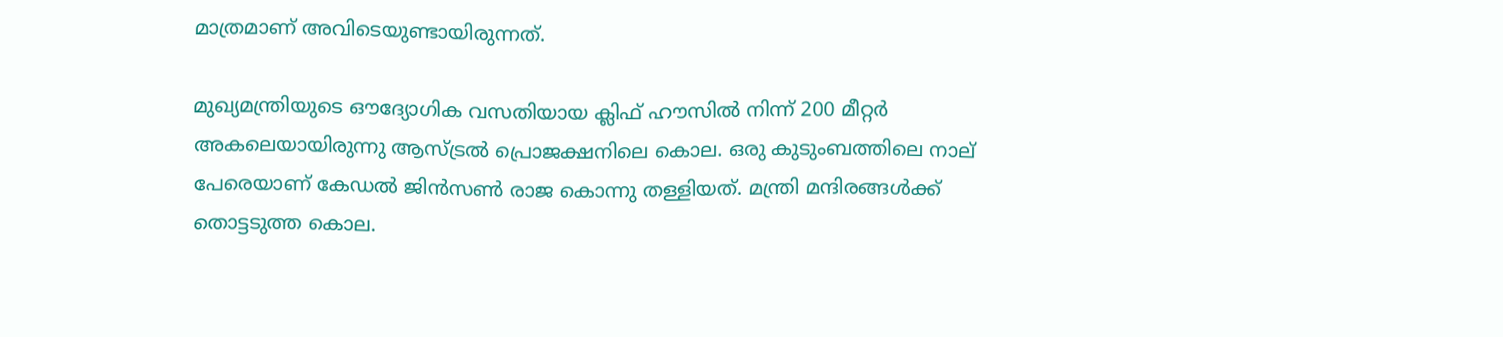മാത്രമാണ് അവിടെയുണ്ടായിരുന്നത്.

മുഖ്യമന്ത്രിയുടെ ഔദ്യോഗിക വസതിയായ ക്ലിഫ് ഹൗസില്‍ നിന്ന് 200 മീറ്റര്‍ അകലെയായിരുന്നു ആസ്ട്രല്‍ പ്രൊജക്ഷനിലെ കൊല. ഒരു കുടുംബത്തിലെ നാല് പേരെയാണ് കേഡല്‍ ജിന്‍സണ്‍ രാജ കൊന്നു തള്ളിയത്. മന്ത്രി മന്ദിരങ്ങള്‍ക്ക് തൊട്ടടുത്ത കൊല.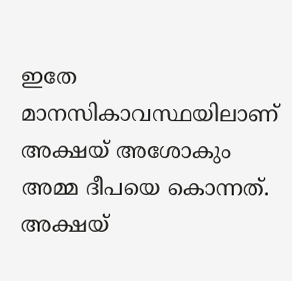ഇതേ മാനസികാവസ്ഥയിലാണ് അക്ഷയ് അശോകും അമ്മ ദീപയെ കൊന്നത്. അക്ഷയ്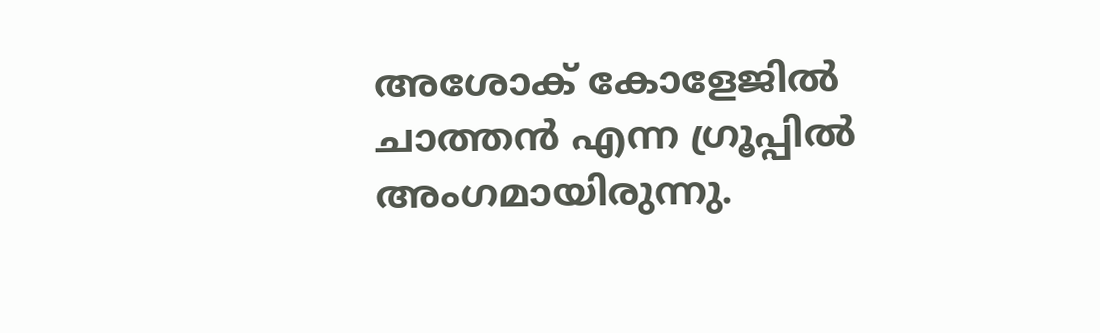അശോക് കോളേജില്‍ ചാത്തന്‍ എന്ന ഗ്രൂപ്പില്‍ അംഗമായിരുന്നു.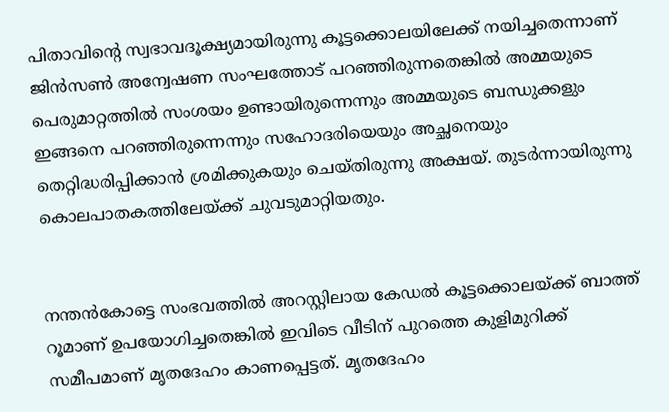പിതാവിന്റെ സ്വഭാവദൂക്ഷ്യമായിരുന്നു കൂട്ടക്കൊലയിലേക്ക് നയിച്ചതെന്നാണ് ജിന്‍സണ്‍ അന്വേഷണ സംഘത്തോട് പറഞ്ഞിരുന്നതെങ്കിൽ അമ്മയുടെ പെരുമാറ്റത്തില്‍ സംശയം ഉണ്ടായിരുന്നെന്നും അമ്മയുടെ ബന്ധുക്കളും ഇങ്ങനെ പറഞ്ഞിരുന്നെന്നും സഹോദരിയെയും അച്ഛനെയും തെറ്റിദ്ധരിപ്പിക്കാൻ ശ്രമിക്കുകയും ചെയ്തിരുന്നു അക്ഷയ്. തുടർന്നായിരുന്നു കൊലപാതകത്തിലേയ്ക്ക് ചുവടുമാറ്റിയതും.


നന്തൻകോട്ടെ സംഭവത്തിൽ അറസ്റ്റിലായ കേഡൽ കൂട്ടക്കൊലയ്ക്ക് ബാത്ത് റൂമാണ് ഉപയോഗിച്ചതെങ്കിൽ ഇവിടെ വീടിന് പുറത്തെ കുളിമുറിക്ക് സമീപമാണ് മൃതദേഹം കാണപ്പെട്ടത്. മൃതദേഹം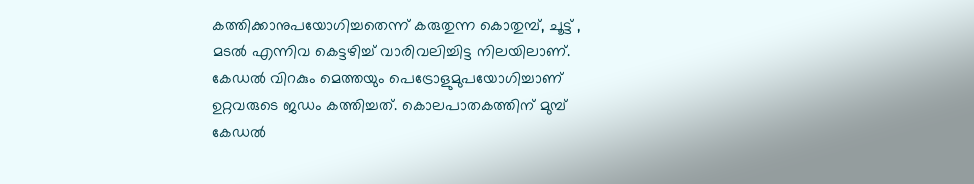കത്തിക്കാനുപയോഗിച്ചതെന്ന് കരുതുന്ന കൊതുമ്പ്, ചൂട്ട് , മടൽ എന്നിവ കെട്ടഴിച്ച് വാരിവലിച്ചിട്ട നിലയിലാണ്. കേഡൽ വിറകും മെത്തയും പെട്രോളുമുപയോഗിച്ചാണ് ഉറ്റവരുടെ ജഡം കത്തിച്ചത്. കൊലപാതകത്തിന് മുമ്പ് കേഡൽ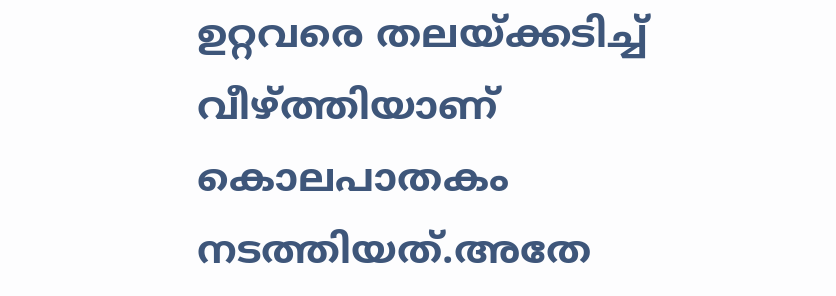ഉറ്റവരെ തലയ്ക്കടിച്ച് വീഴ്ത്തിയാണ് കൊലപാതകം നടത്തിയത്.അതേ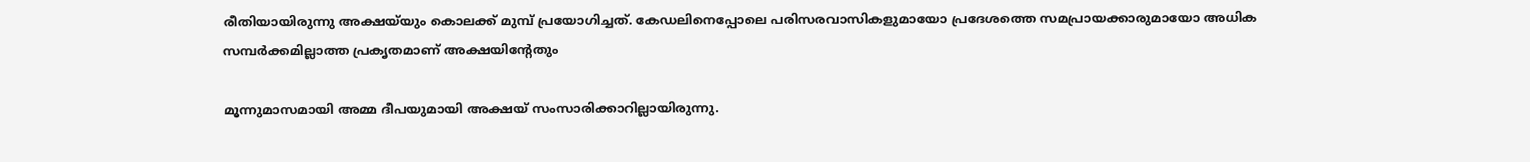രീതിയായിരുന്നു അക്ഷയ്‌യും കൊലക്ക് മുമ്പ് പ്രയോഗിച്ചത്. കേഡലിനെപ്പോലെ പരിസരവാസികളുമായോ പ്രദേശത്തെ സമപ്രായക്കാരുമായോ അധിക സമ്പർക്കമില്ലാത്ത പ്രകൃതമാണ് അക്ഷയിന്റേതും

മൂന്നുമാസമായി അമ്മ ദീപയുമായി അക്ഷയ് സംസാരിക്കാറില്ലായിരുന്നു.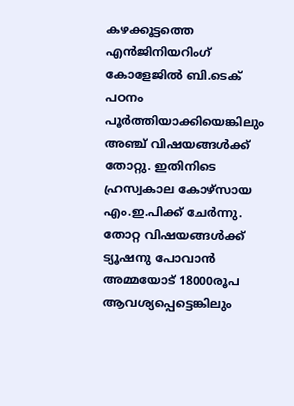കഴക്കൂട്ടത്തെ എൻജിനിയറിംഗ് കോളേജിൽ ബി.ടെക് പഠനം പൂർത്തിയാക്കിയെങ്കിലും അഞ്ച് വിഷയങ്ങൾക്ക് തോറ്റു. ഇതിനിടെ ഹ്രസ്വകാല കോഴ്സായ എം.ഇ.പിക്ക് ചേർന്നു. തോറ്റ വിഷയങ്ങൾക്ക് ട്യൂഷനു പോവാൻ അമ്മയോട് 18000രൂപ ആവശ്യപ്പെട്ടെങ്കിലും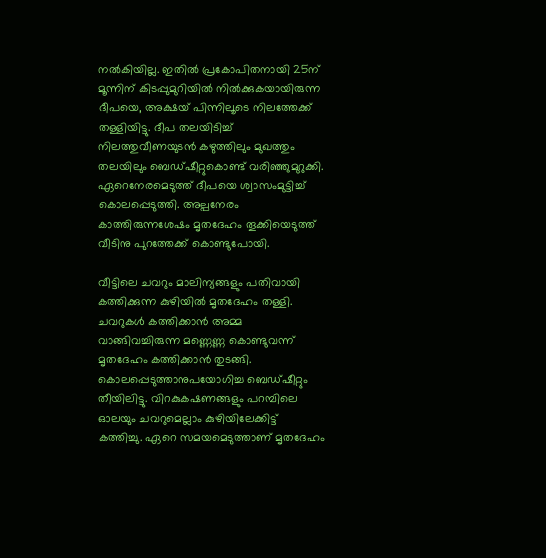നൽകിയില്ല. ഇതിൽ പ്രകോപിതനായി 25ന് മൂന്നിന് കിടപ്പുമുറിയിൽ നിൽക്കുകയായിരുന്ന ദീപയെ, അക്ഷയ് പിന്നിലൂടെ നിലത്തേക്ക് തള്ളിയിട്ടു. ദീപ തലയിടിച്ച് നിലത്തുവീണയുടൻ കഴുത്തിലും മുഖത്തും തലയിലും ബെഡ്ഷീറ്റുകൊണ്ട് വരിഞ്ഞുമുറുക്കി. ഏറെനേരമെടുത്ത് ദീപയെ ശ്വാസംമുട്ടിച്ച് കൊലപ്പെടുത്തി. അല്പനേരം കാത്തിരുന്നശേഷം മൃതദേഹം തൂക്കിയെടുത്ത് വീടിനു പുറത്തേക്ക് കൊണ്ടുപോയി.

വീട്ടിലെ ചവറും മാലിന്യങ്ങളും പതിവായി കത്തിക്കുന്ന കുഴിയിൽ മൃതദേഹം തള്ളി. ചവറുകൾ കത്തിക്കാൻ അമ്മ വാങ്ങിവച്ചിരുന്ന മണ്ണെണ്ണ കൊണ്ടുവന്ന് മൃതദേഹം കത്തിക്കാൻ തുടങ്ങി. കൊലപ്പെടുത്താനുപയോഗിച്ച ബെഡ്ഷീറ്റും തീയിലിട്ടു. വിറകുകഷണങ്ങളും പറമ്പിലെ ഓലയും ചവറുമെല്ലാം കുഴിയിലേക്കിട്ട് കത്തിച്ചു. ഏറെ സമയമെടുത്താണ് മൃതദേഹം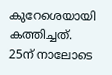കുറേശെയായി കത്തിച്ചത്. 25ന് നാലോടെ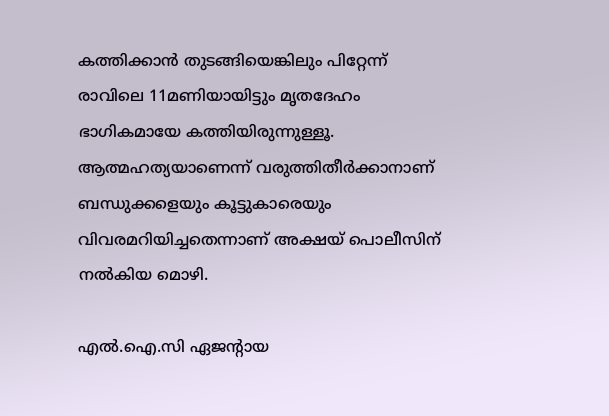കത്തിക്കാൻ തുടങ്ങിയെങ്കിലും പിറ്റേന്ന് രാവിലെ 11മണിയായിട്ടും മൃതദേഹം ഭാഗികമായേ കത്തിയിരുന്നുള്ളൂ. ആത്മഹത്യയാണെന്ന് വരുത്തിതീർക്കാനാണ് ബന്ധുക്കളെയും കൂട്ടുകാരെയും വിവരമറിയിച്ചതെന്നാണ് അക്ഷയ് പൊലീസിന് നൽകിയ മൊഴി.

എൽ.ഐ.സി ഏജന്റായ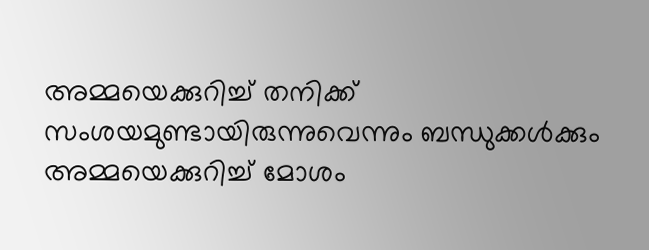അമ്മയെക്കുറിച്ച് തനിക്ക് സംശയമുണ്ടായിരുന്നുവെന്നും ബന്ധുക്കൾക്കും അമ്മയെക്കുറിച്ച് മോശം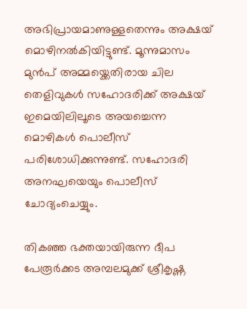അഭിപ്രായമാണുള്ളതെന്നും അക്ഷയ് മൊഴിനൽകിയിട്ടുണ്ട്. മൂന്നുമാസം മുൻപ് അമ്മയ്ക്കെതിരായ ചില തെളിവുകൾ സഹോദരിക്ക് അക്ഷയ് ഇമെയിലിലൂടെ അയച്ചെന്ന മൊഴികൾ പൊലീസ് പരിശോധിക്കുന്നുണ്ട്. സഹോദരി അനഘയെയും പൊലീസ് ചോദ്യംചെയ്യും.

തികഞ്ഞ ഭക്തയായിരുന്ന ദീപ പേരൂർക്കട അമ്പലമുക്ക് ശ്രീകൃഷ്ണ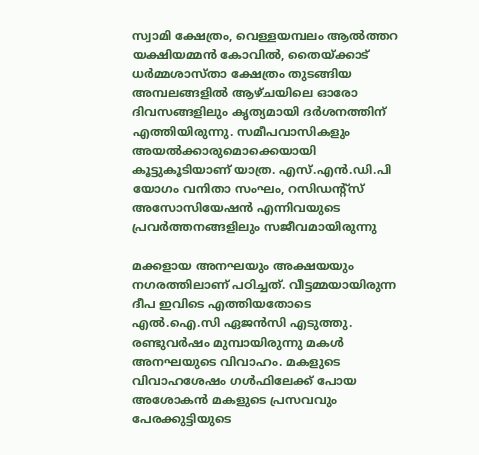സ്വാമി ക്ഷേത്രം, വെള്ളയമ്പലം ആൽത്തറ യക്ഷിയമ്മൻ കോവിൽ, തൈയ്ക്കാട് ധർമ്മശാസ്താ ക്ഷേത്രം തുടങ്ങിയ അമ്പലങ്ങളിൽ ആഴ്ചയിലെ ഓരോ ദിവസങ്ങളിലും കൃത്യമായി ദർശനത്തിന് എത്തിയിരുന്നു. സമീപവാസികളും അയൽക്കാരുമൊക്കെയായി കൂട്ടുകൂടിയാണ് യാത്ര. എസ്.എൻ.ഡി.പി യോഗം വനിതാ സംഘം, റസിഡന്റ്സ് അസോസിയേഷൻ എന്നിവയുടെ പ്രവർത്തനങ്ങളിലും സജീവമായിരുന്നു

മക്കളായ അനഘയും അക്ഷയയും നഗരത്തിലാണ് പഠിച്ചത്. വീട്ടമ്മയായിരുന്ന ദീപ ഇവിടെ എത്തിയതോടെ എൽ.ഐ.സി ഏജൻസി എടുത്തു. രണ്ടുവർഷം മുമ്പായിരുന്നു മകൾ അനഘയുടെ വിവാഹം. മകളുടെ വിവാഹശേഷം ഗൾഫിലേക്ക് പോയ അശോകൻ മകളുടെ പ്രസവവും പേരക്കുട്ടിയുടെ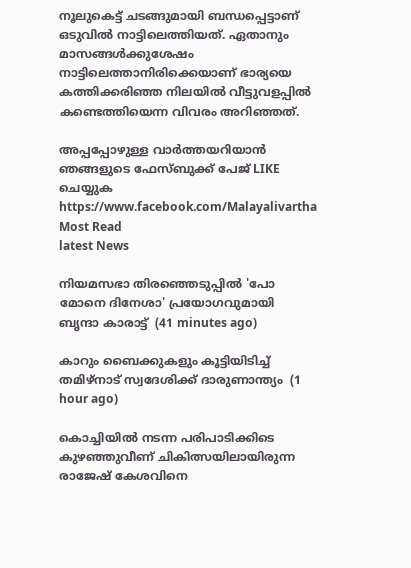നൂലുകെട്ട് ചടങ്ങുമായി ബന്ധപ്പെട്ടാണ് ഒടുവിൽ നാട്ടിലെത്തിയത്. ഏതാനും മാസങ്ങൾക്കുശേഷം നാട്ടിലെത്താനിരിക്കെയാണ് ഭാര്യയെ കത്തിക്കരിഞ്ഞ നിലയിൽ വീട്ടുവളപ്പിൽ കണ്ടെത്തിയെന്ന വിവരം അറിഞ്ഞത്.

അപ്പപ്പോഴുള്ള വാര്‍ത്തയറിയാന്‍ ഞങ്ങളുടെ ഫേസ്‌ബുക്ക്‌ പേജ് LIKE ചെയ്യുക
https://www.facebook.com/Malayalivartha
Most Read
latest News

നിയമസഭാ തിരഞ്ഞെടുപ്പില്‍ 'പോ മോനെ ദിനേശാ' പ്രയോഗവുമായി ബൃന്ദാ കാരാട്ട്  (41 minutes ago)

കാറും ബൈക്കുകളും കൂട്ടിയിടിച്ച് തമിഴ്‌നാട് സ്വദേശിക്ക് ദാരുണാന്ത്യം  (1 hour ago)

കൊച്ചിയില്‍ നടന്ന പരിപാടിക്കിടെ കുഴഞ്ഞുവീണ് ചികിത്സയിലായിരുന്ന രാജേഷ് കേശവിനെ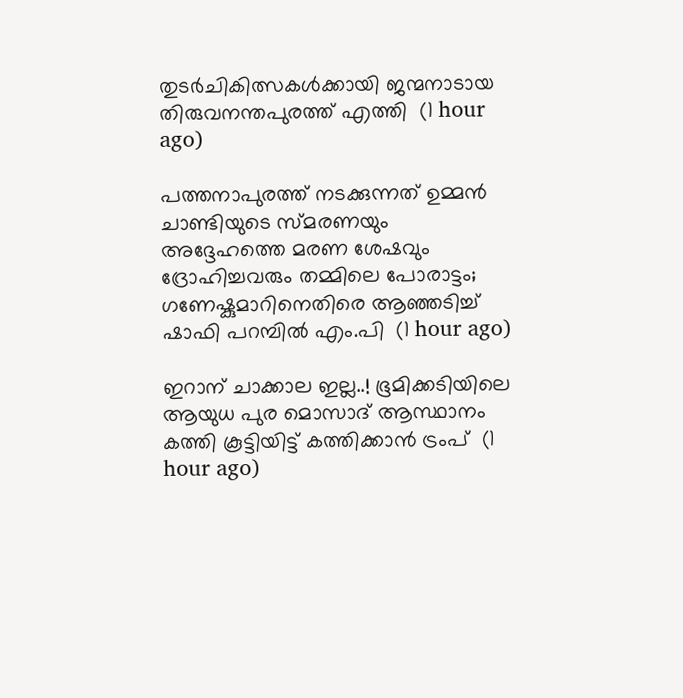തുടര്‍ചികിത്സകള്‍ക്കായി ജന്മനാടായ തിരുവനന്തപുരത്ത് എത്തി  (1 hour ago)

പത്തനാപുരത്ത് നടക്കുന്നത് ഉമ്മൻ ചാണ്ടിയുടെ സ്മരണയും അദ്ദേഹത്തെ മരണ ശേഷവും ദ്രോഹിച്ചവരും തമ്മിലെ പോരാട്ടം; ഗണേഷ്കുമാറിനെതിരെ ആഞ്ഞടിച്ച് ഷാഫി പറമ്പിൽ എം.പി  (1 hour ago)

ഇറാന് ചാക്കാല ഇല്ല..! ഭൂമിക്കടിയിലെ ആയുധ പുര മൊസാദ് ആസ്ഥാനം കത്തി കൂട്ടിയിട്ട് കത്തിക്കാൻ ട്രംപ്  (1 hour ago)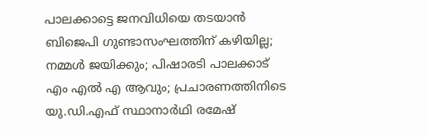പാലക്കാട്ടെ ജനവിധിയെ തടയാൻ ബിജെപി ഗുണ്ടാസംഘത്തിന് കഴിയില്ല; നമ്മൾ ജയിക്കും; പിഷാരടി പാലക്കാട് എം എൽ എ ആവും; പ്രചാരണത്തിനിടെ യു.ഡി.എഫ് സ്ഥാനാർഥി രമേഷ്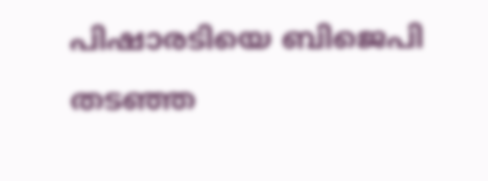പിഷാരടിയെ ബിജെപി തടഞ്ഞ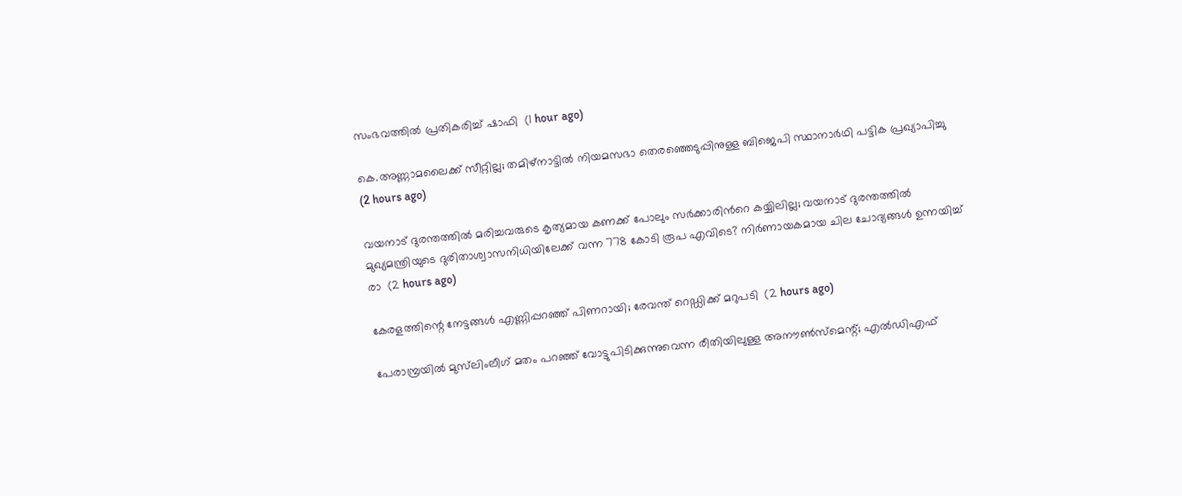സംഭവത്തിൽ പ്രതികരിച്ച് ഷാഫി  (1 hour ago)

കെ.അണ്ണാമലൈക്ക് സീറ്റില്ല; തമിഴ്നാട്ടിൽ നിയമസഭാ തെരഞ്ഞെടുപ്പിനുള്ള ബിജെപി സ്ഥാനാർഥി പട്ടിക പ്രഖ്യാപിച്ചു  (2 hours ago)

വയനാട് ദുരന്തത്തിൽ മരിച്ചവരുടെ കൃത്യമായ കണക്ക് പോലും സർക്കാരിൻറെ കയ്യിലില്ല; വയനാട് ദുരന്തത്തിൽ മുഖ്യമന്ത്രിയുടെ ദുരിതാശ്വാസനിധിയിലേക്ക് വന്ന 778 കോടി രൂപ എവിടെ? നിർണായകമായ ചില ചോദ്യങ്ങൾ ഉന്നയിച്ച് രാ  (2 hours ago)

കേരളത്തിന്റെ നേട്ടങ്ങള്‍ എണ്ണിപ്പറഞ്ഞ് പിണറായി; രേവന്ത് റെഡ്ഡിക്ക് മറുപടി  (2 hours ago)

പേരാമ്പ്രയിൽ മുസ്‌ലിംലീഗ് മതം പറഞ്ഞ് വോട്ടുപിടിക്കുന്നുവെന്ന രീതിയിലുള്ള അനൗൺസ്‌മെന്റ്; എൽഡിഎഫ്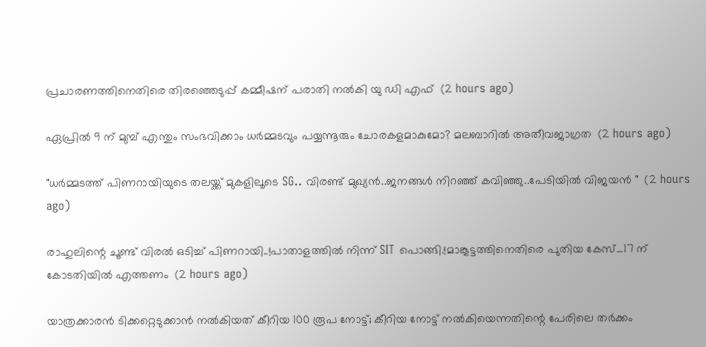പ്രചാരണത്തിനെതിരെ തിരഞ്ഞെടുപ്പ് കമ്മീഷന് പരാതി നൽകി യു ഡി എഫ്  (2 hours ago)

ഏപ്രിൽ 9 ന് മുമ്പ് എന്തും സംഭവിക്കാം ധർമ്മടവും പയ്യന്നൂരും ചോരകളമാകുമോ? മലബാറിൽ അതീവജാഗ്രത  (2 hours ago)

"ധർമ്മടത്ത് പിണറായിയുടെ തലയ്ക്ക് മുകളിലൂടെ SG.. വിരണ്ട്‍ മുഖ്യൻ..ജനങ്ങൾ നിറഞ്ഞ് കവിഞ്ഞു..പേടിയിൽ വിജയൻ "  (2 hours ago)

രാഹുലിന്റെ ചൂണ്ട് വിരൽ ഒടിച്ച് പിണറായി..!പാതാളത്തിൽ നിന്ന് SIT പൊങ്ങി.!മാങ്കൂട്ടത്തിനെതിരെ പുതിയ കേസ്...17 ന് കോടതിയിൽ എത്തണം  (2 hours ago)

യാത്രക്കാരൻ ടിക്കറ്റെടുക്കാൻ നൽകിയത് കീറിയ 100 രൂപ നോട്ട്; കീറിയ നോട്ട് നൽകിയെന്നതിന്റെ പേരിലെ തർക്കം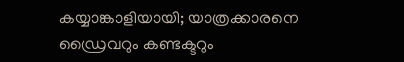കയ്യാങ്കാളിയായി; യാത്രക്കാരനെ ഡ്രൈവറും കണ്ടക്ടറും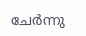ചേർന്നു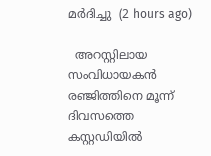മർദിച്ചു  (2 hours ago)

  അറസ്റ്റിലായ സംവിധായകൻ രഞ്ജിത്തിനെ മൂന്ന് ദിവസത്തെ കസ്റ്റഡിയിൽ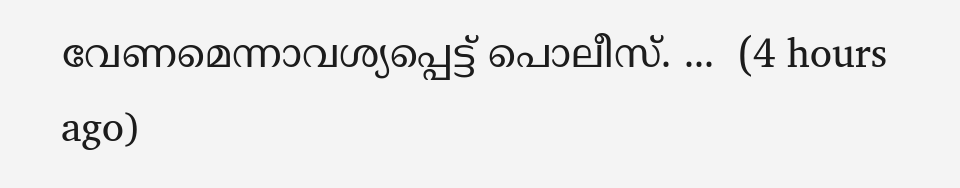വേണമെന്നാവശ്യപ്പെട്ട് പൊലീസ്. ...  (4 hours ago)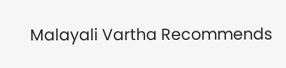Malayali Vartha Recommends